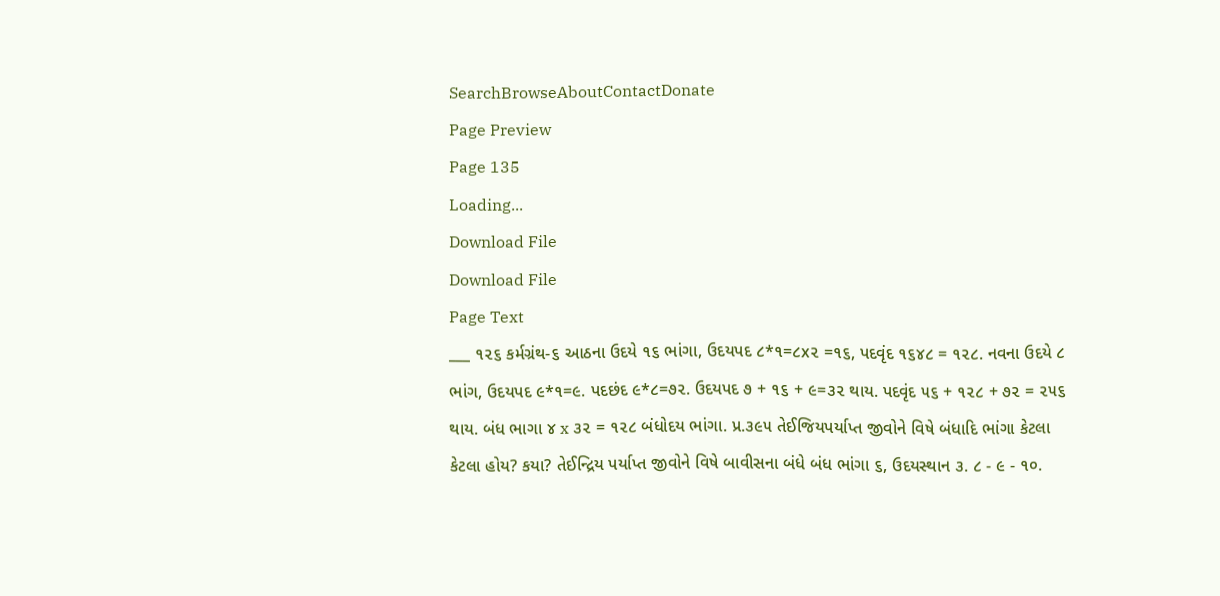SearchBrowseAboutContactDonate
Page Preview
Page 135
Loading...
Download File
Download File
Page Text
___ ૧૨૬ કર્મગ્રંથ-૬ આઠના ઉદયે ૧૬ ભાંગા, ઉદયપદ ૮*૧=૮x૨ =૧૬, પદવૃંદ ૧૬૪૮ = ૧૨૮. નવના ઉદયે ૮ ભાંગ, ઉદયપદ ૯*૧=૯. પદછંદ ૯*૮=૭૨. ઉદયપદ ૭ + ૧૬ + ૯=૩૨ થાય. પદવૃંદ ૫૬ + ૧૨૮ + ૭૨ = ૨૫૬ થાય. બંધ ભાગા ૪ x ૩૨ = ૧૨૮ બંધોદય ભાંગા. પ્ર.૩૯૫ તેઈજિયપર્યાપ્ત જીવોને વિષે બંધાદિ ભાંગા કેટલા કેટલા હોય? કયા? તેઈન્દ્રિય પર્યાપ્ત જીવોને વિષે બાવીસના બંધે બંધ ભાંગા ૬, ઉદયસ્થાન ૩. ૮ - ૯ - ૧૦.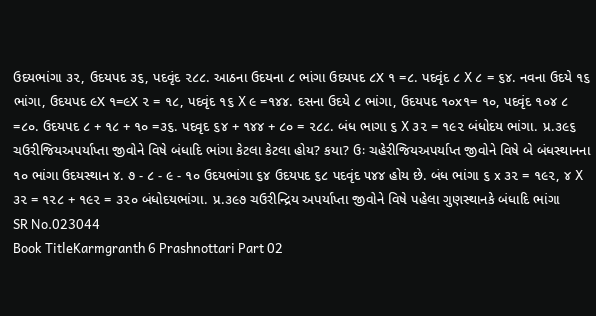ઉદયભાંગા ૩૨, ઉદયપદ ૩૬, પદવૃંદ ૨૮૮. આઠના ઉદયના ૮ ભાંગા ઉદયપદ ૮X ૧ =૮. પદવૃંદ ૮ X ૮ = ૬૪. નવના ઉદયે ૧૬ ભાંગા, ઉદયપદ ૯X ૧=૯X ૨ = ૧૮, પદવૃંદ ૧૬ X ૯ =૧૪૪. દસના ઉદયે ૮ ભાંગા, ઉદયપદ ૧૦x૧= ૧૦, પદવૃંદ ૧૦૪ ૮ =૮૦. ઉદયપદ ૮ + ૧૮ + ૧૦ =૩૬. પદવૃદ ૬૪ + ૧૪૪ + ૮૦ = ૨૮૮. બંધ ભાગા ૬ X ૩૨ = ૧૯૨ બંધોદય ભાંગા. પ્ર.૩૯૬ ચઉરીજિયઅપર્યાપ્તા જીવોને વિષે બંધાદિ ભાંગા કેટલા કેટલા હોય? કયા? ઉઃ ચહેરીજિયઅપર્યાપ્ત જીવોને વિષે બે બંધસ્થાનના ૧૦ ભાંગા ઉદયસ્થાન ૪. ૭ - ૮ - ૯ - ૧૦ ઉદયભાંગા ૬૪ ઉદયપદ ૬૮ પદવૃંદ ૫૪૪ હોય છે. બંધ ભાંગા ૬ x ૩૨ = ૧૯૨, ૪ X ૩૨ = ૧૨૮ + ૧૯૨ = ૩૨૦ બંધોદયભાંગા. પ્ર.૩૯૭ ચઉરીન્દ્રિય અપર્યાપ્તા જીવોને વિષે પહેલા ગુણસ્થાનકે બંધાદિ ભાંગા
SR No.023044
Book TitleKarmgranth 6 Prashnottari Part 02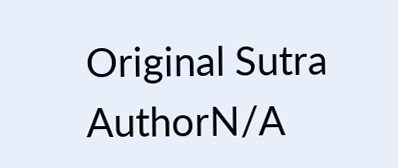Original Sutra AuthorN/A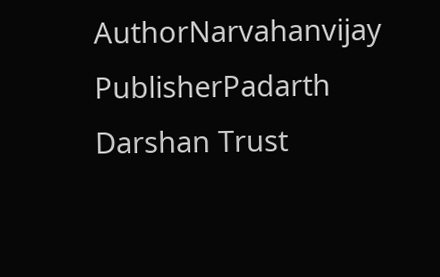AuthorNarvahanvijay
PublisherPadarth Darshan Trust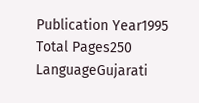Publication Year1995
Total Pages250
LanguageGujarati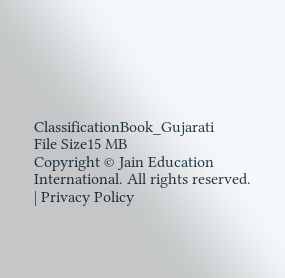ClassificationBook_Gujarati
File Size15 MB
Copyright © Jain Education International. All rights reserved. | Privacy Policy